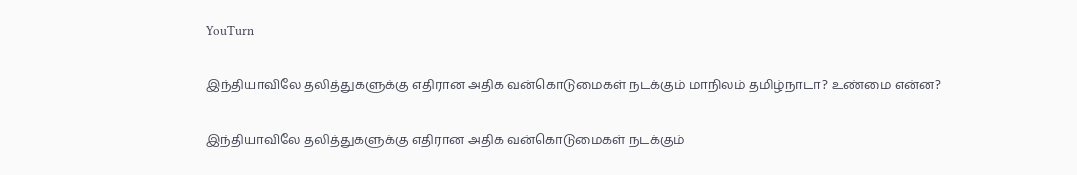YouTurn

இந்தியாவிலே தலித்துகளுக்கு எதிரான அதிக வன்கொடுமைகள் நடக்கும் மாநிலம் தமிழ்நாடா? உண்மை என்ன?

இந்தியாவிலே தலித்துகளுக்கு எதிரான அதிக வன்கொடுமைகள் நடக்கும்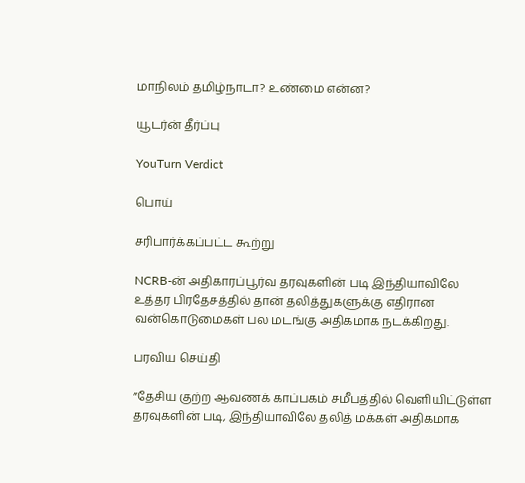மாநிலம் தமிழ்நாடா? உண்மை என்ன?

யூடர்ன் தீர்ப்பு

YouTurn Verdict

பொய்

சரிபார்க்கப்பட்ட கூற்று

NCRB-ன் அதிகாரப்பூர்வ தரவுகளின் படி இந்தியாவிலே உத்தர பிரதேசத்தில் தான் தலித்துகளுக்கு எதிரான வன்கொடுமைகள் பல மடங்கு அதிகமாக நடக்கிறது.

பரவிய செய்தி

”தேசிய குற்ற ஆவணக் காப்பகம் சமீபத்தில் வெளியிட்டுள்ள தரவுகளின் படி, இந்தியாவிலே தலித் மக்கள் அதிகமாக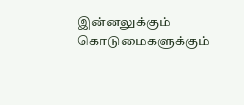இன்னலுக்கும் கொடுமைகளுக்கும்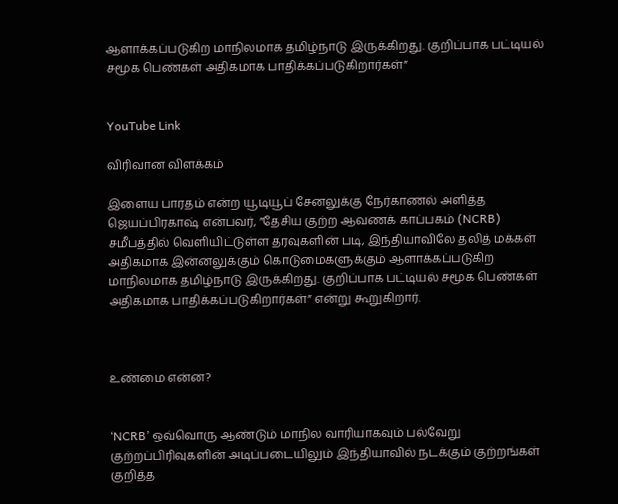ஆளாக்கப்படுகிற மாநிலமாக தமிழ்நாடு இருக்கிறது. குறிப்பாக பட்டியல் சமூக பெண்கள் அதிகமாக பாதிக்கப்படுகிறார்கள்”


YouTube Link

விரிவான விளக்கம்

இளைய பாரதம் என்ற யூடியூப் சேனலுக்கு நேர்காணல் அளித்த ஜெயப்பிரகாஷ் என்பவர், ”தேசிய குற்ற ஆவணக் காப்பகம் (NCRB) சமீபத்தில் வெளியிட்டுள்ள தரவுகளின் படி, இந்தியாவிலே தலித் மக்கள் அதிகமாக இன்னலுக்கும் கொடுமைகளுக்கும் ஆளாக்கப்படுகிற மாநிலமாக தமிழ்நாடு இருக்கிறது. குறிப்பாக பட்டியல் சமூக பெண்கள் அதிகமாக பாதிக்கப்படுகிறார்கள்” என்று கூறுகிறார்.



உண்மை என்ன?


‘NCRB’ ஒவ்வொரு ஆண்டும் மாநில வாரியாகவும் பல்வேறு குற்றப்பிரிவுகளின் அடிப்படையிலும் இந்தியாவில் நடக்கும் குற்றங்கள் குறித்த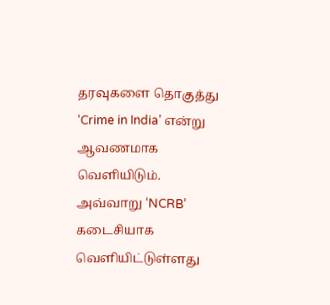தரவுகளை தொகுத்து ‘Crime in India’ என்று ஆவணமாக வெளியிடும். அவ்வாறு ‘NCRB’ கடைசியாக வெளியிட்டுள்ளது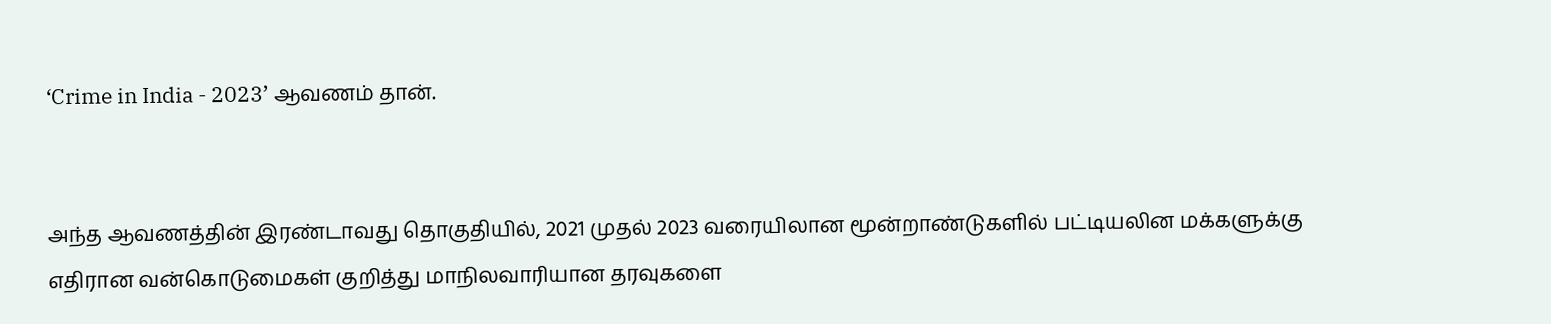‘Crime in India - 2023’ ஆவணம் தான்.


அந்த ஆவணத்தின் இரண்டாவது தொகுதியில், 2021 முதல் 2023 வரையிலான மூன்றாண்டுகளில் பட்டியலின மக்களுக்கு எதிரான வன்கொடுமைகள் குறித்து மாநிலவாரியான தரவுகளை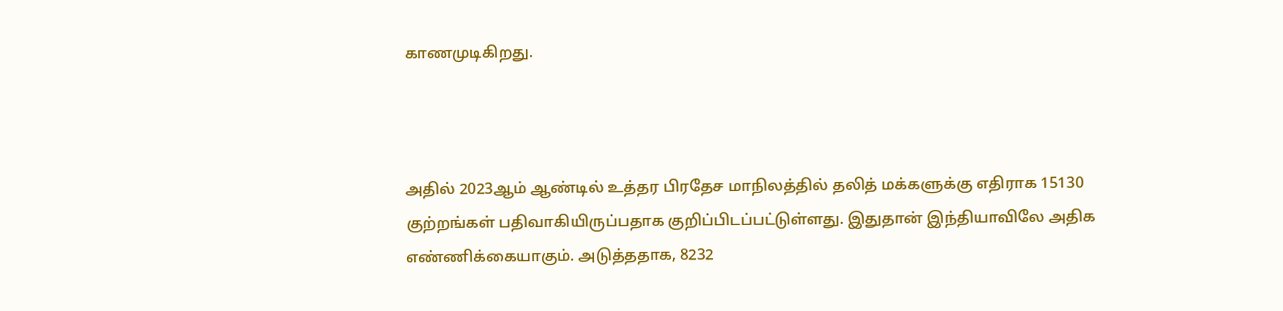காணமுடிகிறது.



அதில் 2023ஆம் ஆண்டில் உத்தர பிரதேச மாநிலத்தில் தலித் மக்களுக்கு எதிராக 15130 குற்றங்கள் பதிவாகியிருப்பதாக குறிப்பிடப்பட்டுள்ளது. இதுதான் இந்தியாவிலே அதிக எண்ணிக்கையாகும். அடுத்ததாக, 8232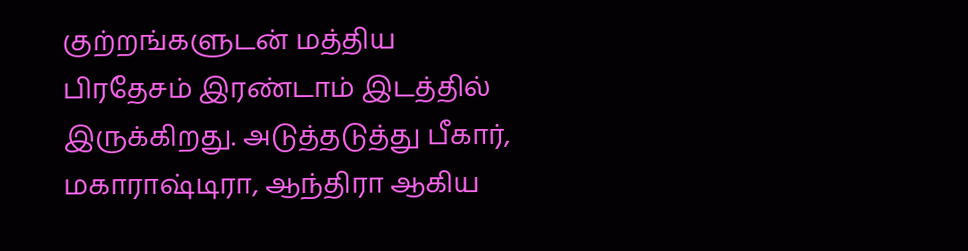குற்றங்களுடன் மத்திய பிரதேசம் இரண்டாம் இடத்தில் இருக்கிறது. அடுத்தடுத்து பீகார், மகாராஷ்டிரா, ஆந்திரா ஆகிய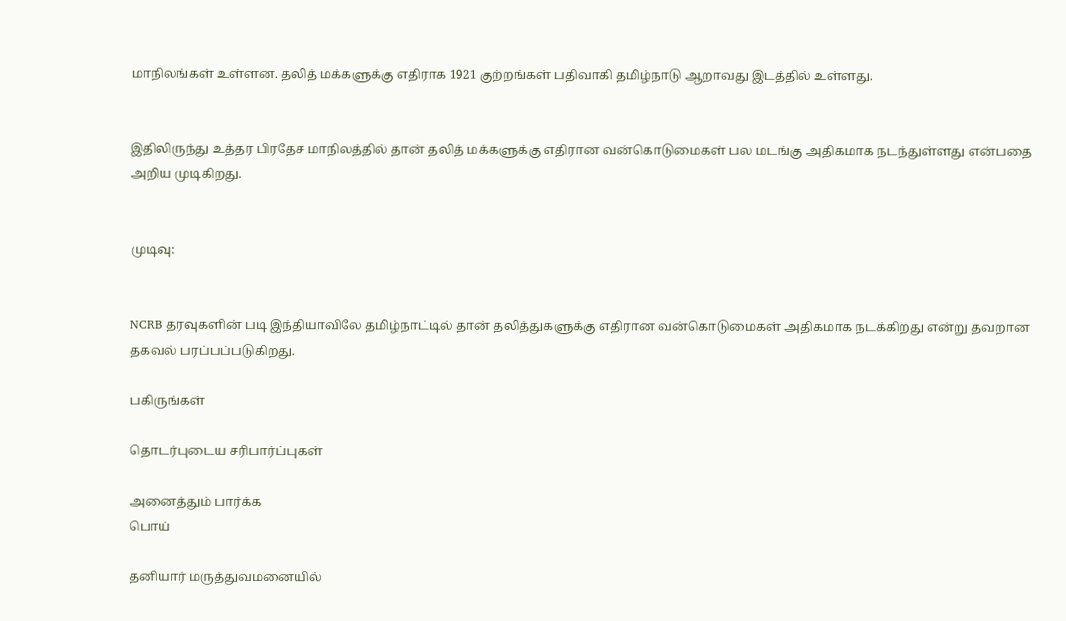மாநிலங்கள் உள்ளன. தலித் மக்களுக்கு எதிராக 1921 குற்றங்கள் பதிவாகி தமிழ்நாடு ஆறாவது இடத்தில் உள்ளது.


இதிலிருந்து உத்தர பிரதேச மாநிலத்தில் தான் தலித் மக்களுக்கு எதிரான வன்கொடுமைகள் பல மடங்கு அதிகமாக நடந்துள்ளது என்பதை அறிய முடிகிறது.


முடிவு:


NCRB தரவுகளின் படி இந்தியாவிலே தமிழ்நாட்டில் தான் தலித்துகளுக்கு எதிரான வன்கொடுமைகள் அதிகமாக நடக்கிறது என்று தவறான தகவல் பரப்பப்படுகிறது.

பகிருங்கள்

தொடர்புடைய சரிபார்ப்புகள்

அனைத்தும் பார்க்க
பொய்

தனியார் மருத்துவமனையில்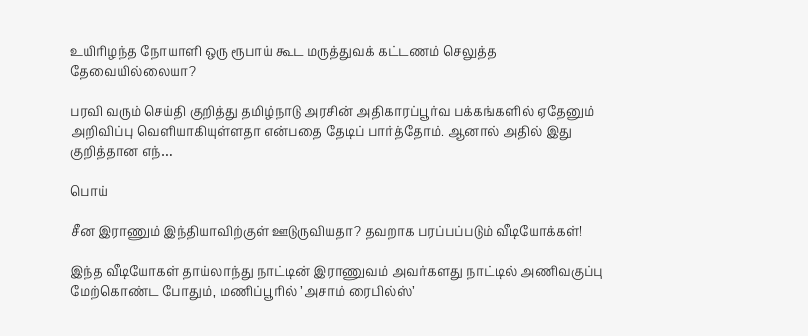உயிரிழந்த நோயாளி ஒரு ரூபாய் கூட மருத்துவக் கட்டணம் செலுத்த தேவையில்லையா?

பரவி வரும் செய்தி குறித்து தமிழ்நாடு அரசின் அதிகாரப்பூர்வ பக்கங்களில் ஏதேனும் அறிவிப்பு வெளியாகியுள்ளதா என்பதை தேடிப் பார்த்தோம். ஆனால் அதில் இது குறித்தான எந்…

பொய்

சீன இராணும் இந்தியாவிற்குள் ஊடுருவியதா? தவறாக பரப்பப்படும் வீடியோக்கள்!

இந்த வீடியோகள் தாய்லாந்து நாட்டின் இராணுவம் அவர்களது நாட்டில் அணிவகுப்பு மேற்கொண்ட போதும், மணிப்பூரில் ’அசாம் ரைபில்ஸ்’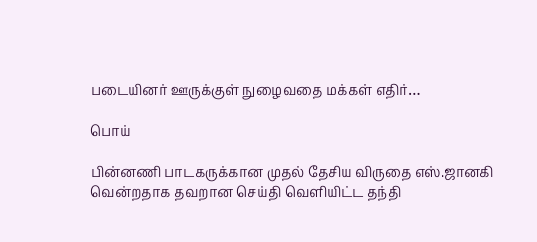படையினர் ஊருக்குள் நுழைவதை மக்கள் எதிர்…

பொய்

பின்னணி பாடகருக்கான முதல் தேசிய விருதை எஸ்.ஜானகி வென்றதாக தவறான செய்தி வெளியிட்ட தந்தி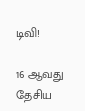டிவி!

16 ஆவது தேசிய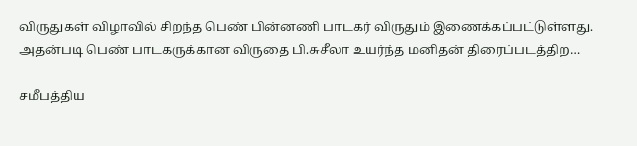விருதுகள் விழாவில் சிறந்த பெண் பின்னணி பாடகர் விருதும் இணைக்கப்பட்டுள்ளது. அதன்படி பெண் பாடகருக்கான விருதை பி.சுசீலா உயர்ந்த மனிதன் திரைப்படத்திற…

சமீபத்திய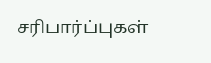சரிபார்ப்புகள்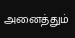அனைத்தும்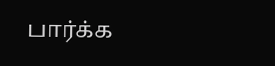பார்க்க